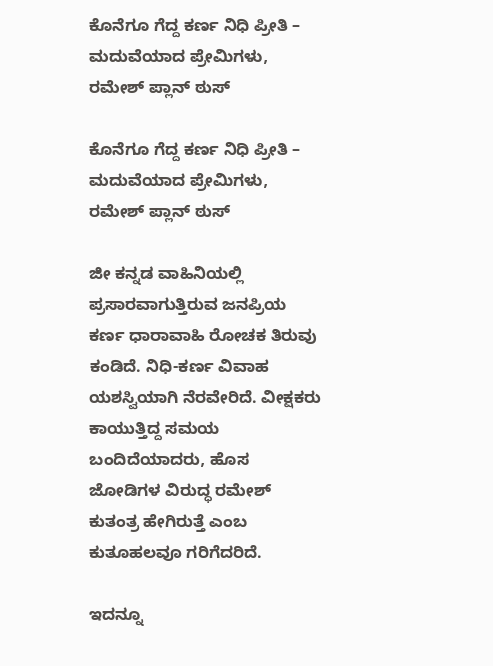ಕೊನೆಗೂ ಗೆದ್ದ ಕರ್ಣ ನಿಧಿ ಪ್ರೀತಿ – ಮದುವೆಯಾದ ಪ್ರೇಮಿಗಳು, ರಮೇಶ್ ಪ್ಲಾನ್ ಠುಸ್

ಕೊನೆಗೂ ಗೆದ್ದ ಕರ್ಣ ನಿಧಿ ಪ್ರೀತಿ – ಮದುವೆಯಾದ ಪ್ರೇಮಿಗಳು, ರಮೇಶ್ ಪ್ಲಾನ್ ಠುಸ್

ಜೀ ಕನ್ನಡ ವಾಹಿನಿಯಲ್ಲಿ ಪ್ರಸಾರವಾಗುತ್ತಿರುವ ಜನಪ್ರಿಯ ಕರ್ಣ ಧಾರಾವಾಹಿ ರೋಚಕ ತಿರುವು ಕಂಡಿದೆ. ನಿಧಿ-ಕರ್ಣ ವಿವಾಹ ಯಶಸ್ವಿಯಾಗಿ ನೆರವೇರಿದೆ. ವೀಕ್ಷಕರು ಕಾಯುತ್ತಿದ್ದ ಸಮಯ ಬಂದಿದೆಯಾದರು, ಹೊಸ ಜೋಡಿಗಳ ವಿರುದ್ಧ ರಮೇಶ್ ಕುತಂತ್ರ ಹೇಗಿರುತ್ತೆ ಎಂಬ ಕುತೂಹಲವೂ ಗರಿಗೆದರಿದೆ.

ಇದನ್ನೂ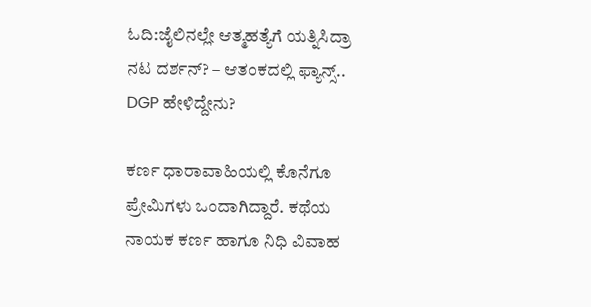ಓದಿ:ಜೈಲಿನಲ್ಲೇ ಆತ್ಮಹತ್ಯೆಗೆ ಯತ್ನಿಸಿದ್ರಾ ನಟ ದರ್ಶನ್? – ಆತಂಕದಲ್ಲಿ ಫ್ಯಾನ್ಸ್.. DGP ಹೇಳಿದ್ದೇನು?

ಕರ್ಣ ಧಾರಾವಾಹಿಯಲ್ಲಿ ಕೊನೆಗೂ ಪ್ರೇಮಿಗಳು ಒಂದಾಗಿದ್ದಾರೆ. ಕಥೆಯ ನಾಯಕ ಕರ್ಣ ಹಾಗೂ ನಿಧಿ ವಿವಾಹ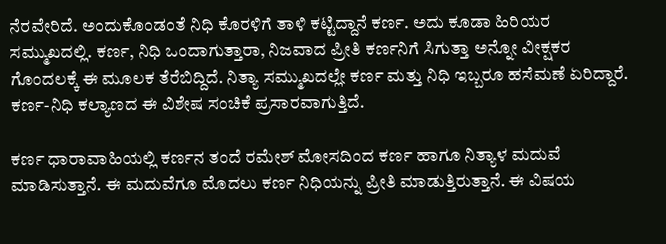ನೆರವೇರಿದೆ. ಅಂದುಕೊಂಡಂತೆ ನಿಧಿ ಕೊರಳಿಗೆ ತಾಳಿ ಕಟ್ಟಿದ್ದಾನೆ ಕರ್ಣ. ಅದು ಕೂಡಾ ಹಿರಿಯರ ಸಮ್ಮುಖದಲ್ಲಿ. ಕರ್ಣ, ನಿಧಿ ಒಂದಾಗುತ್ತಾರಾ, ನಿಜವಾದ ಪ್ರೀತಿ ಕರ್ಣನಿಗೆ ಸಿಗುತ್ತಾ ಅನ್ನೋ ವೀಕ್ಷಕರ ಗೊಂದಲಕ್ಕೆ ಈ ಮೂಲಕ ತೆರೆಬಿದ್ದಿದೆ. ನಿತ್ಯಾ ಸಮ್ಮುಖದಲ್ಲೇ ಕರ್ಣ ಮತ್ತು ನಿಧಿ ಇಬ್ಬರೂ ಹಸೆಮಣೆ ಏರಿದ್ದಾರೆ. ಕರ್ಣ-ನಿಧಿ ಕಲ್ಯಾಣದ ಈ ವಿಶೇಷ ಸಂಚಿಕೆ ಪ್ರಸಾರವಾಗುತ್ತಿದೆ.

ಕರ್ಣ ಧಾರಾವಾಹಿಯಲ್ಲಿ ಕರ್ಣನ ತಂದೆ ರಮೇಶ್ ಮೋಸದಿಂದ ಕರ್ಣ ಹಾಗೂ ನಿತ್ಯಾಳ ಮದುವೆ ಮಾಡಿಸುತ್ತಾನೆ. ಈ ಮದುವೆಗೂ ಮೊದಲು ಕರ್ಣ ನಿಧಿಯನ್ನು ಪ್ರೀತಿ ಮಾಡುತ್ತಿರುತ್ತಾನೆ. ಈ ವಿಷಯ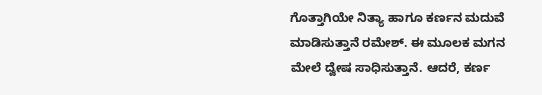ಗೊತ್ತಾಗಿಯೇ ನಿತ್ಯಾ ಹಾಗೂ ಕರ್ಣನ ಮದುವೆ ಮಾಡಿಸುತ್ತಾನೆ ರಮೇಶ್. ಈ ಮೂಲಕ ಮಗನ ಮೇಲೆ ದ್ವೇಷ ಸಾಧಿಸುತ್ತಾನೆ. ಆದರೆ, ಕರ್ಣ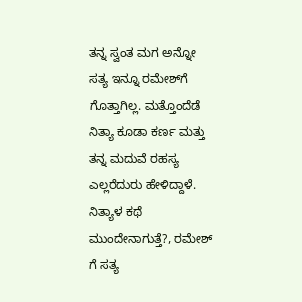ತನ್ನ ಸ್ವಂತ ಮಗ ಅನ್ನೋ ಸತ್ಯ ಇನ್ನೂ ರಮೇಶ್‌ಗೆ ಗೊತ್ತಾಗಿಲ್ಲ. ಮತ್ತೊಂದೆಡೆ ನಿತ್ಯಾ ಕೂಡಾ ಕರ್ಣ ಮತ್ತು ತನ್ನ ಮದುವೆ ರಹಸ್ಯ ಎಲ್ಲರೆದುರು ಹೇಳಿದ್ದಾಳೆ. ನಿತ್ಯಾಳ ಕಥೆ ಮುಂದೇನಾಗುತ್ತೆ?, ರಮೇಶ್ ಗೆ ಸತ್ಯ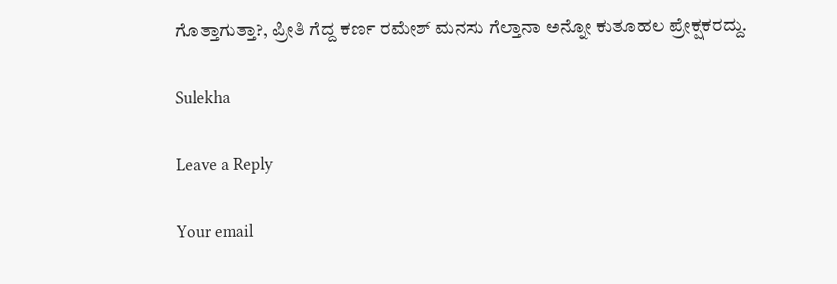ಗೊತ್ತಾಗುತ್ತಾ?, ಪ್ರೀತಿ ಗೆದ್ದ ಕರ್ಣ ರಮೇಶ್ ಮನಸು ಗೆಲ್ತಾನಾ ಅನ್ನೋ ಕುತೂಹಲ ಪ್ರೇಕ್ಷಕರದ್ದು.

Sulekha

Leave a Reply

Your email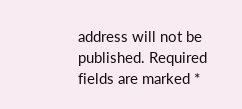address will not be published. Required fields are marked *